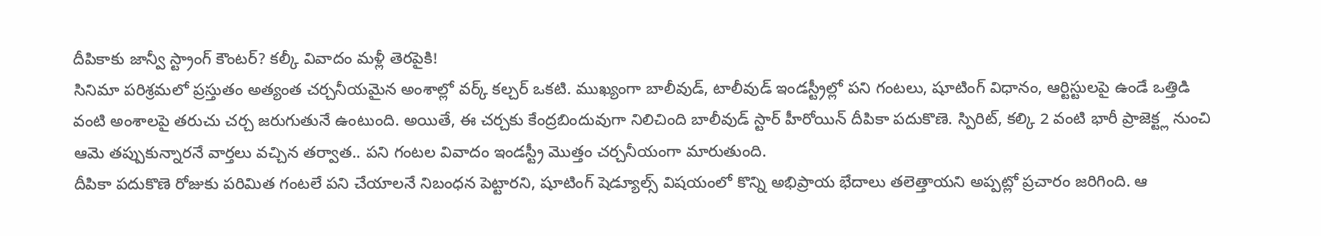దీపికాకు జాన్వీ స్ట్రాంగ్ కౌంటర్? కల్కీ వివాదం మళ్లీ తెరపైకి!
సినిమా పరిశ్రమలో ప్రస్తుతం అత్యంత చర్చనీయమైన అంశాల్లో వర్క్ కల్చర్ ఒకటి. ముఖ్యంగా బాలీవుడ్, టాలీవుడ్ ఇండస్ట్రీల్లో పని గంటలు, షూటింగ్ విధానం, ఆర్టిస్టులపై ఉండే ఒత్తిడి వంటి అంశాలపై తరుచు చర్చ జరుగుతునే ఉంటుంది. అయితే, ఈ చర్చకు కేంద్రబిందువుగా నిలిచింది బాలీవుడ్ స్టార్ హీరోయిన్ దీపికా పదుకొణె. స్పిరిట్, కల్కి 2 వంటి భారీ ప్రాజెక్ట్ల నుంచి ఆమె తప్పుకున్నారనే వార్తలు వచ్చిన తర్వాత.. పని గంటల వివాదం ఇండస్ట్రీ మొత్తం చర్చనీయంగా మారుతుంది.
దీపికా పదుకొణె రోజుకు పరిమిత గంటలే పని చేయాలనే నిబంధన పెట్టారని, షూటింగ్ షెడ్యూల్స్ విషయంలో కొన్ని అభిప్రాయ భేదాలు తలెత్తాయని అప్పట్లో ప్రచారం జరిగింది. ఆ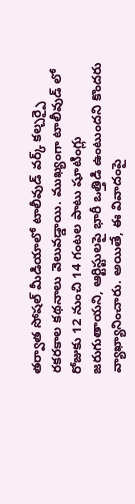తర్వాత సోషల్ మీడియాలో టాలీవుడ్ వర్క్ కల్చర్పై రకరకాల కథనాలు వెలువడ్డాయి. ముఖ్యంగా టాలీవుడ్ లో రోజుకు 12 నుంచి 14 గంటల పాటు షూటింగ్లు జరుగుతాయని, ఆర్టిస్టులపై భారీ ఒత్తిడి ఉంటుందని కొందరు వ్యాఖ్యానించారు. అయితే, ఈ వివాదంపై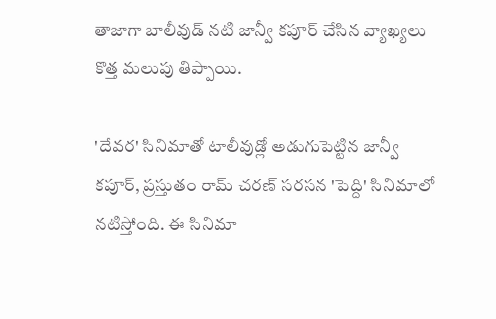తాజాగా బాలీవుడ్ నటి జాన్వీ కపూర్ చేసిన వ్యాఖ్యలు కొత్త మలుపు తిప్పాయి.

'దేవర' సినిమాతో టాలీవుడ్లో అడుగుపెట్టిన జాన్వీ కపూర్, ప్రస్తుతం రామ్ చరణ్ సరసన 'పెద్ది' సినిమాలో నటిస్తోంది. ఈ సినిమా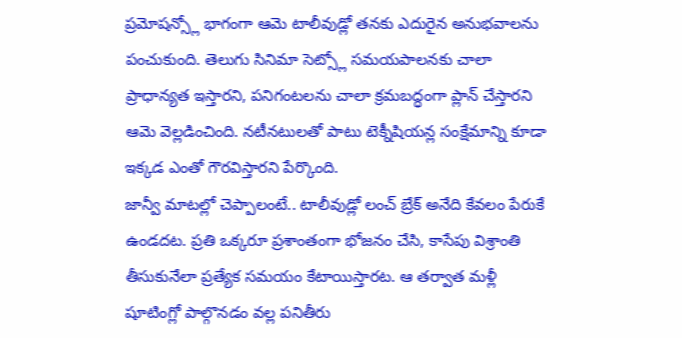ప్రమోషన్స్లో భాగంగా ఆమె టాలీవుడ్లో తనకు ఎదురైన అనుభవాలను పంచుకుంది. తెలుగు సినిమా సెట్స్లో సమయపాలనకు చాలా ప్రాధాన్యత ఇస్తారని, పనిగంటలను చాలా క్రమబద్ధంగా ప్లాన్ చేస్తారని ఆమె వెల్లడించింది. నటీనటులతో పాటు టెక్నీషియన్ల సంక్షేమాన్ని కూడా ఇక్కడ ఎంతో గౌరవిస్తారని పేర్కొంది.
జాన్వీ మాటల్లో చెప్పాలంటే.. టాలీవుడ్లో లంచ్ బ్రేక్ అనేది కేవలం పేరుకే ఉండదట. ప్రతి ఒక్కరూ ప్రశాంతంగా భోజనం చేసి, కాసేపు విశ్రాంతి తీసుకునేలా ప్రత్యేక సమయం కేటాయిస్తారట. ఆ తర్వాత మళ్లీ షూటింగ్లో పాల్గొనడం వల్ల పనితీరు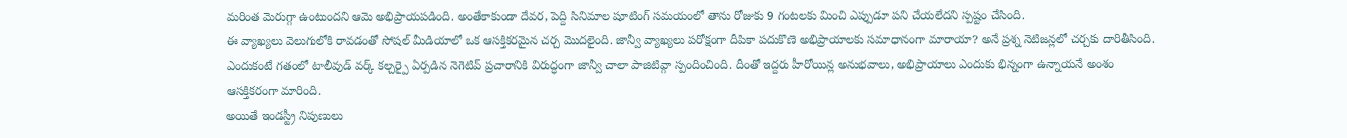మరింత మెరుగ్గా ఉంటుందని ఆమె అభిప్రాయపడింది. అంతేకాకుండా దేవర, పెద్ది సినిమాల షూటింగ్ సమయంలో తాను రోజుకు 9 గంటలకు మించి ఎప్పుడూ పని చేయలేదని స్పష్టం చేసింది.
ఈ వ్యాఖ్యలు వెలుగులోకి రావడంతో సోషల్ మీడియాలో ఒక ఆసక్తికరమైన చర్చ మొదలైంది. జాన్వీ వ్యాఖ్యలు పరోక్షంగా దీపికా పదుకొణె అభిప్రాయాలకు సమాధానంగా మారాయా? అనే ప్రశ్న నెటిజన్లలో చర్చకు దారితీసింది. ఎందుకంటే గతంలో టాలీవుడ్ వర్క్ కల్చర్పై ఏర్పడిన నెగెటివ్ ప్రచారానికి విరుద్ధంగా జాన్వీ చాలా పాజిటివ్గా స్పందించింది. దీంతో ఇద్దరు హీరోయిన్ల అనుభవాలు, అభిప్రాయాలు ఎందుకు భిన్నంగా ఉన్నాయనే అంశం ఆసక్తికరంగా మారింది.
అయితే ఇండస్ట్రీ నిపుణులు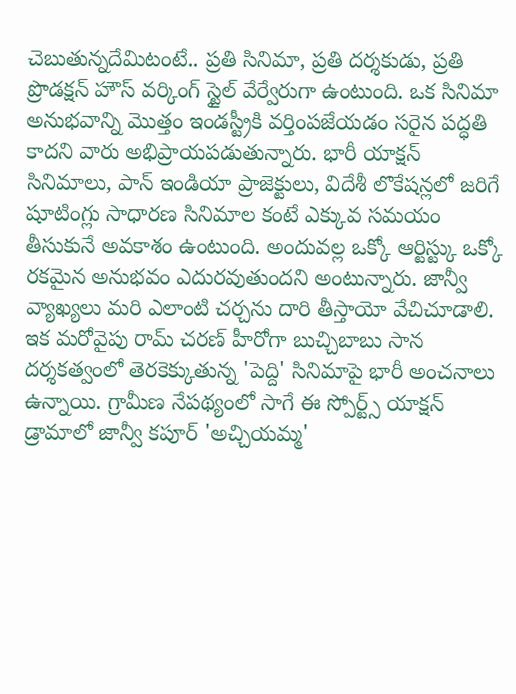చెబుతున్నదేమిటంటే.. ప్రతి సినిమా, ప్రతి దర్శకుడు, ప్రతి ప్రొడక్షన్ హౌస్ వర్కింగ్ స్టైల్ వేర్వేరుగా ఉంటుంది. ఒక సినిమా అనుభవాన్ని మొత్తం ఇండస్ట్రీకి వర్తింపజేయడం సరైన పద్ధతి కాదని వారు అభిప్రాయపడుతున్నారు. భారీ యాక్షన్ సినిమాలు, పాన్ ఇండియా ప్రాజెక్టులు, విదేశీ లొకేషన్లలో జరిగే షూటింగ్లు సాధారణ సినిమాల కంటే ఎక్కువ సమయం తీసుకునే అవకాశం ఉంటుంది. అందువల్ల ఒక్కో ఆర్టిస్ట్కు ఒక్కో రకమైన అనుభవం ఎదురవుతుందని అంటున్నారు. జాన్వీ వ్యాఖ్యలు మరి ఎలాంటి చర్చను దారి తీస్తాయో వేచిచూడాలి.
ఇక మరోవైపు రామ్ చరణ్ హీరోగా బుచ్చిబాబు సాన దర్శకత్వంలో తెరకెక్కుతున్న 'పెద్ది' సినిమాపై భారీ అంచనాలు ఉన్నాయి. గ్రామీణ నేపథ్యంలో సాగే ఈ స్పోర్ట్స్ యాక్షన్ డ్రామాలో జాన్వీ కపూర్ 'అచ్చియమ్మ'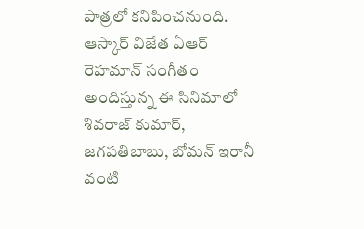పాత్రలో కనిపించనుంది. ఆస్కార్ విజేత ఏఆర్ రెహమాన్ సంగీతం అందిస్తున్న ఈ సినిమాలో శివరాజ్ కుమార్, జగపతిబాబు, బోమన్ ఇరానీ వంటి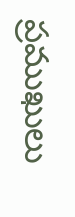ప్రముఖులు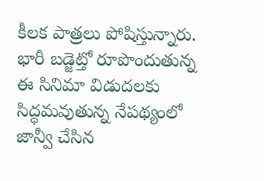కీలక పాత్రలు పోషిస్తున్నారు. భారీ బడ్జెట్తో రూపొందుతున్న ఈ సినిమా విడుదలకు సిద్ధమవుతున్న నేపథ్యంలో జాన్వీ చేసిన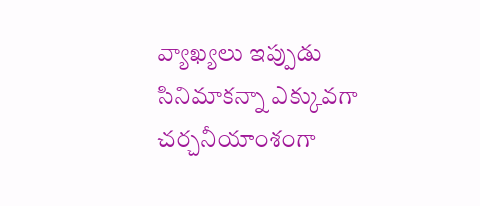వ్యాఖ్యలు ఇప్పుడు సినిమాకన్నా ఎక్కువగా చర్చనీయాంశంగా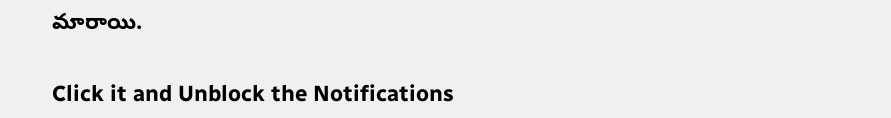మారాయి.


Click it and Unblock the Notifications